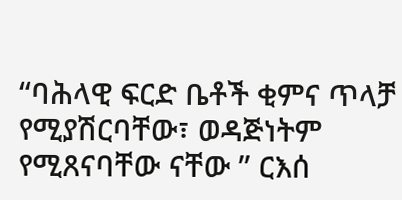“ባሕላዊ ፍርድ ቤቶች ቂምና ጥላቻ የሚያሽርባቸው፣ ወዳጅነትም የሚጸናባቸው ናቸው ” ርእሰ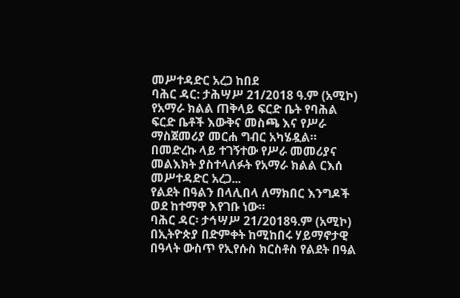መሥተዳድር አረጋ ከበደ
ባሕር ዳር: ታሕሣሥ 21/2018 ዓ.ም (አሚኮ) የአማራ ክልል ጠቅላይ ፍርድ ቤት የባሕል ፍርድ ቤቶች እውቅና መስጫ እና የሥራ ማስጀመሪያ መርሐ ግብር አካሄዷል። በመድረኩ ላይ ተገኝተው የሥራ መመሪያና መልእክት ያስተላለፉት የአማራ ክልል ርእሰ መሥተዳድር አረጋ...
የልደት በዓልን በላሊበላ ለማክበር እንግዶች ወደ ከተማዋ እየገቡ ነው።
ባሕር ዳር፡ ታኅሣሥ 21/2018ዓ.ም (አሚኮ) በኢትዮጵያ በድምቀት ከሚከበሩ ሃይማኖታዊ በዓላት ውስጥ የኢየሱስ ክርስቶስ የልደት በዓል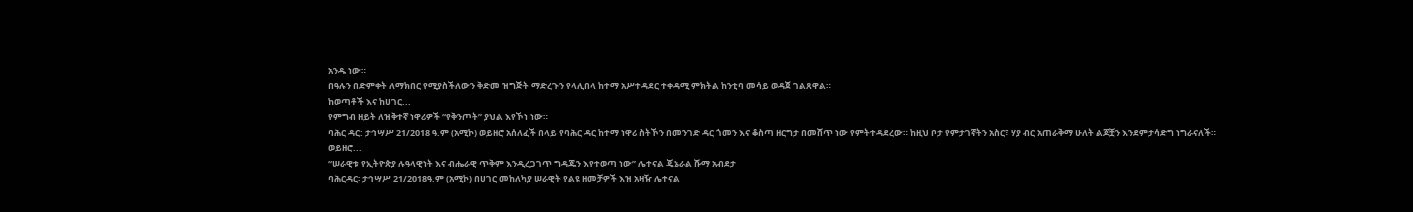አንዱ ነው።
በዓሉን በድምቀት ለማክበር የሚያስችለውን ቅድመ ዝግጅት ማድረጉን የላሊበላ ከተማ አሥተዳደር ተቀዳሚ ምክትል ከንቲባ መሳይ ወዳጀ ገልጸዋል።
ከወጣቶች እና ከሀገር...
የምግብ ዘይት ለዝቅተኛ ነዋሪዎች “የቅንጦት” ያህል እየኾነ ነው።
ባሕር ዳር: ታኅሣሥ 21/2018 ዓ.ም (አሚኮ) ወይዘሮ አሰለፈች በላይ የባሕር ዳር ከተማ ነዋሪ ስትኾን በመንገድ ዳር ጎመን እና ቆስጣ ዘርግታ በመሸጥ ነው የምትተዳደረው። ከዚህ ቦታ የምታገኛትን አስር፣ ሃያ ብር አጠራቅማ ሁለት ልጆቿን እንደምታሳድግ ነግራናለች።
ወይዘሮ...
“ሠራዊቱ የኢትዮጵያ ሉዓላዊነት እና ብሔራዊ ጥቅም እንዲረጋገጥ ግዳጁን እየተወጣ ነው” ሌተናል ጄኔራል ሹማ አብደታ
ባሕርዳር፡ ታኅሣሥ 21/2018ዓ.ም (አሚኮ) በሀገር መከለካያ ሠራዊት የልዩ ዘመቻዎች እዝ አዛዥ ሌተናል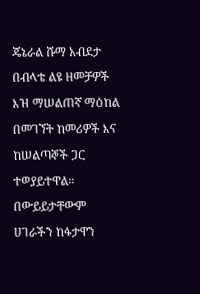ጄኔራል ሹማ አብደታ በብላቴ ልዩ ዘመቻዎች እዝ ማሠልጠኛ ማዕከል በመገኘት ከመሪዎች እና ከሠልጣኞች ጋር ተወያይተዋል።
በውይይታቸውም ሀገራችን ከፋታዋን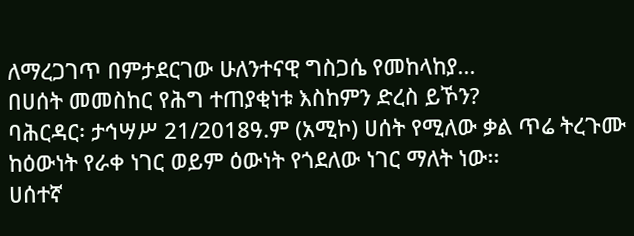ለማረጋገጥ በምታደርገው ሁለንተናዊ ግስጋሴ የመከላከያ...
በሀሰት መመስከር የሕግ ተጠያቂነቱ እስከምን ድረስ ይኾን?
ባሕርዳር፡ ታኅሣሥ 21/2018ዓ.ም (አሚኮ) ሀሰት የሚለው ቃል ጥሬ ትረጉሙ ከዕውነት የራቀ ነገር ወይም ዕውነት የጎደለው ነገር ማለት ነው፡፡
ሀሰተኛ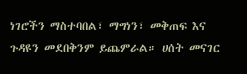ነገሮችን ማስተባበል፣ ማግነን፣ መቅጠፍ እና ጉዳዩን መደበቅንም ይጨምራል። ሀሰት መናገር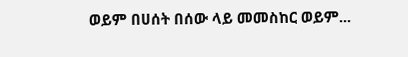ወይም በሀሰት በሰው ላይ መመስከር ወይም...